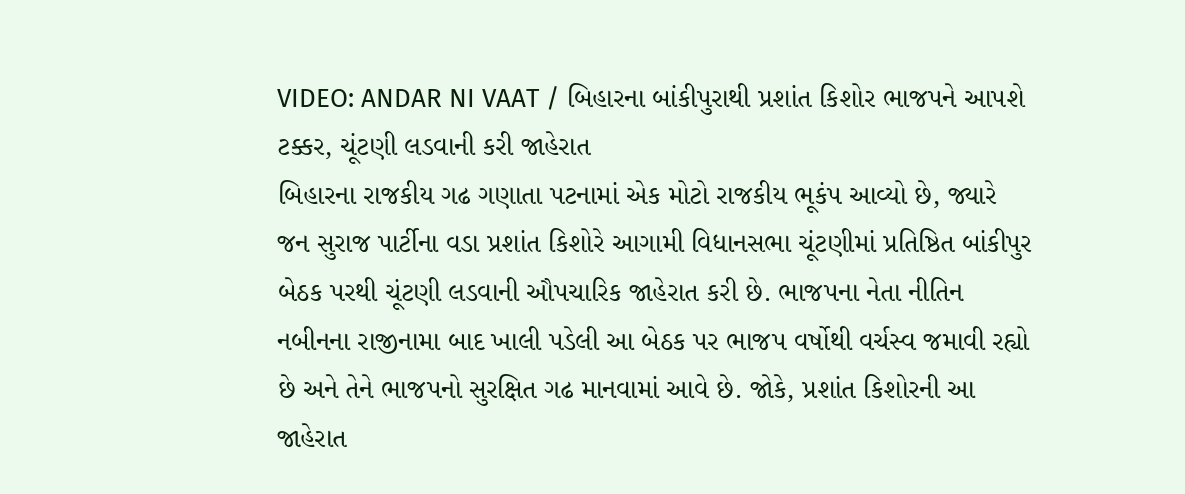VIDEO: ANDAR NI VAAT / બિહારના બાંકીપુરાથી પ્રશાંત કિશોર ભાજપને આપશે ટક્કર, ચૂંટણી લડવાની કરી જાહેરાત
બિહારના રાજકીય ગઢ ગણાતા પટનામાં એક મોટો રાજકીય ભૂકંપ આવ્યો છે, જ્યારે જન સુરાજ પાર્ટીના વડા પ્રશાંત કિશોરે આગામી વિધાનસભા ચૂંટણીમાં પ્રતિષ્ઠિત બાંકીપુર બેઠક પરથી ચૂંટણી લડવાની ઔપચારિક જાહેરાત કરી છે. ભાજપના નેતા નીતિન નબીનના રાજીનામા બાદ ખાલી પડેલી આ બેઠક પર ભાજપ વર્ષોથી વર્ચસ્વ જમાવી રહ્યો છે અને તેને ભાજપનો સુરક્ષિત ગઢ માનવામાં આવે છે. જોકે, પ્રશાંત કિશોરની આ જાહેરાત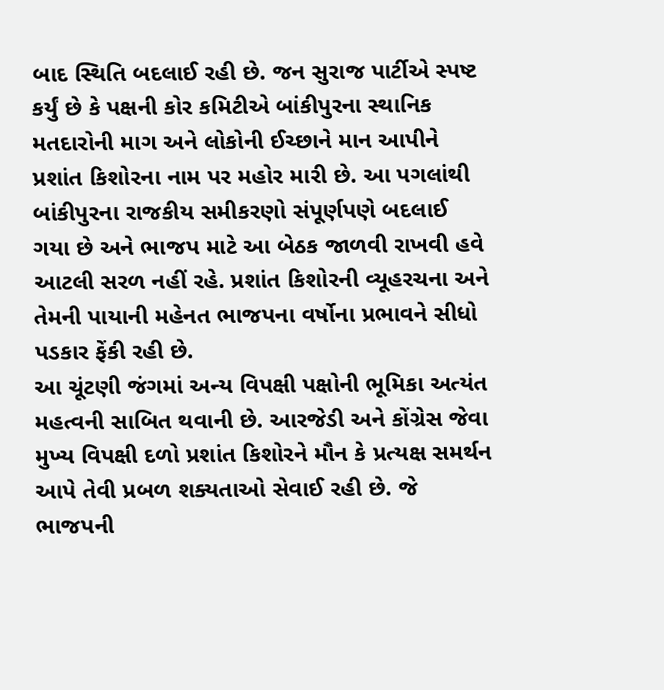બાદ સ્થિતિ બદલાઈ રહી છે. જન સુરાજ પાર્ટીએ સ્પષ્ટ કર્યું છે કે પક્ષની કોર કમિટીએ બાંકીપુરના સ્થાનિક મતદારોની માગ અને લોકોની ઈચ્છાને માન આપીને પ્રશાંત કિશોરના નામ પર મહોર મારી છે. આ પગલાંથી બાંકીપુરના રાજકીય સમીકરણો સંપૂર્ણપણે બદલાઈ ગયા છે અને ભાજપ માટે આ બેઠક જાળવી રાખવી હવે આટલી સરળ નહીં રહે. પ્રશાંત કિશોરની વ્યૂહરચના અને તેમની પાયાની મહેનત ભાજપના વર્ષોના પ્રભાવને સીધો પડકાર ફેંકી રહી છે.
આ ચૂંટણી જંગમાં અન્ય વિપક્ષી પક્ષોની ભૂમિકા અત્યંત મહત્વની સાબિત થવાની છે. આરજેડી અને કોંગ્રેસ જેવા મુખ્ય વિપક્ષી દળો પ્રશાંત કિશોરને મૌન કે પ્રત્યક્ષ સમર્થન આપે તેવી પ્રબળ શક્યતાઓ સેવાઈ રહી છે. જે ભાજપની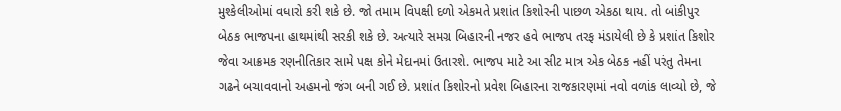મુશ્કેલીઓમાં વધારો કરી શકે છે. જો તમામ વિપક્ષી દળો એકમતે પ્રશાંત કિશોરની પાછળ એકઠા થાય. તો બાંકીપુર બેઠક ભાજપના હાથમાંથી સરકી શકે છે. અત્યારે સમગ્ર બિહારની નજર હવે ભાજપ તરફ મંડાયેલી છે કે પ્રશાંત કિશોર જેવા આક્રમક રણનીતિકાર સામે પક્ષ કોને મેદાનમાં ઉતારશે. ભાજપ માટે આ સીટ માત્ર એક બેઠક નહીં પરંતુ તેમના ગઢને બચાવવાનો અહમનો જંગ બની ગઈ છે. પ્રશાંત કિશોરનો પ્રવેશ બિહારના રાજકારણમાં નવો વળાંક લાવ્યો છે, જે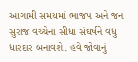આગામી સમયમાં ભાજપ અને જન સુરાજ વચ્ચેના સીધા સંઘર્ષને વધુ ધારદાર બનાવશે. હવે જોવાનું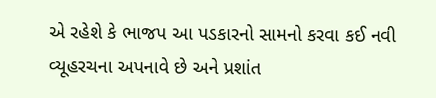એ રહેશે કે ભાજપ આ પડકારનો સામનો કરવા કઈ નવી વ્યૂહરચના અપનાવે છે અને પ્રશાંત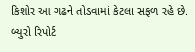કિશોર આ ગઢને તોડવામાં કેટલા સફળ રહે છે. બ્યુરો રિપોર્ટ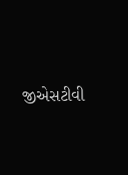જીએસટીવી